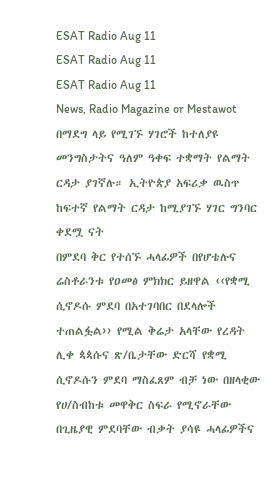ESAT Radio Aug 11
ESAT Radio Aug 11
ESAT Radio Aug 11
News, Radio Magazine or Mestawot
በማደግ ላይ የሚገኙ ሃገሮች ከተለያዩ መንግስታትና ዓለም ዓቀፍ ተቋማት የልማት ርዳታ ያገኛሉ። ኢትዮጵያ አፍሪቃ ዉስጥ ከፍተኛ የልማት ርዳታ ከሚያገኙ ሃገር ግንባር ቀደሟ ናት
በምደባ ቅር የተሰኙ ሓላፊዎች በየሆቴሉና ሬስቶራንቱ የዐመፅ ምክክር ይዘዋል ‹‹የቋሚ ሲኖዶሱ ምደባ በአተገባበር በደላሎች ተጠልፏል›› የሚል ቅሬታ አላቸው የረዳት ሊቀ ጳጳሱና ጽ/ቤታቸው ድርሻ የቋሚ ሲኖዶሱን ምደባ ማስፈጸም ብቻ ነው በዘላቂው የሀ/ስብከቱ መዋቅር ስፍራ የሚኖራቸው በጊዜያዊ ምደባቸው ብቃት ያሳዩ ሓላፊዎችና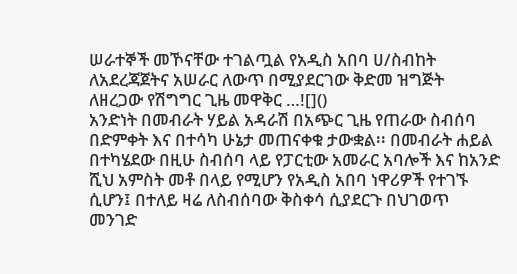ሠራተኞች መኾናቸው ተገልጧል የአዲስ አበባ ሀ/ስብከት ለአደረጃጀትና አሠራር ለውጥ በሚያደርገው ቅድመ ዝግጅት ለዘረጋው የሽግግር ጊዜ መዋቅር …![]()
አንድነት በመብራት ሃይል አዳራሽ በአጭር ጊዜ የጠራው ስብሰባ በድምቀት እና በተሳካ ሁኔታ መጠናቀቁ ታውቋል፡፡ በመብራት ሐይል በተካሄደው በዚሁ ስብሰባ ላይ የፓርቲው አመራር አባሎች እና ከአንድ ሺህ አምስት መቶ በላይ የሚሆን የአዲስ አበባ ነዋሪዎች የተገኙ ሲሆን፤ በተለይ ዛሬ ለስብሰባው ቅስቀሳ ሲያደርጉ በህገወጥ መንገድ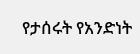የታሰሩት የአንድነት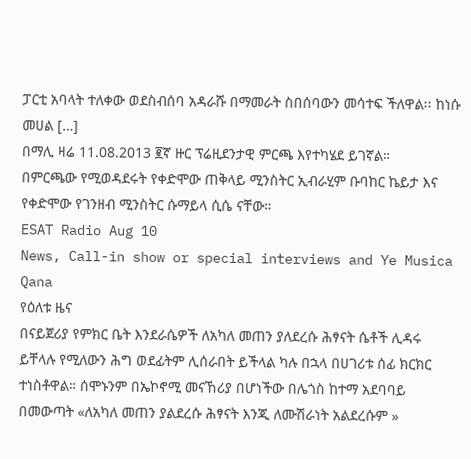ፓርቲ አባላት ተለቀው ወደስብሰባ አዳራሹ በማመራት ስበሰባውን መሳተፍ ችለዋል፡፡ ከነሱ መሀል […]
በማሊ ዛሬ 11.08.2013 ፪ኛ ዙር ፕሬዚደንታዊ ምርጫ እየተካሄደ ይገኛል።
በምርጫው የሚወዳደሩት የቀድሞው ጠቅላይ ሚንስትር ኢብራሂም ቡባከር ኬይታ እና የቀድሞው የገንዘብ ሚንስትር ሱማይላ ሲሴ ናቸው።
ESAT Radio Aug 10
News, Call-in show or special interviews and Ye Musica Qana
የዕለቱ ዜና
በናይጀሪያ የምክር ቤት እንደራሴዎች ለአካለ መጠን ያለደረሱ ሕፃናት ሴቶች ሊዳሩ ይቸላሉ የሚለውን ሕግ ወደፊትም ሊሰራበት ይችላል ካሉ በኋላ በሀገሪቱ ሰፊ ክርክር ተነስቶዋል። ሰሞኑንም በኤኮኖሚ መናኸሪያ በሆነችው በሌጎስ ከተማ አደባባይ በመውጣት «ለአካለ መጠን ያልደረሱ ሕፃናት እንጂ ለሙሽራነት አልደረሱም »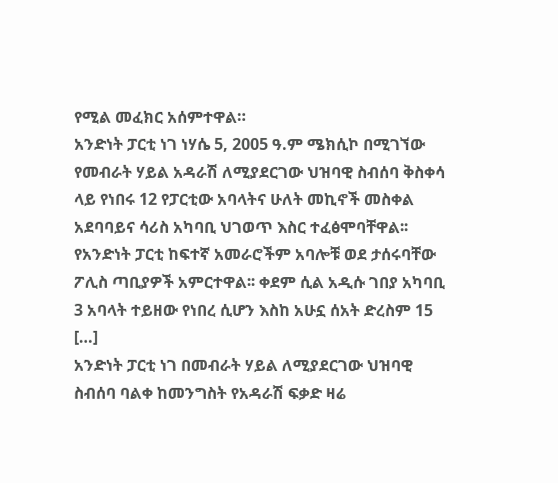የሚል መፈክር አሰምተዋል።
አንድነት ፓርቲ ነገ ነሃሴ 5, 2005 ዓ.ም ሜክሲኮ በሚገኘው የመብራት ሃይል አዳራሽ ለሚያደርገው ህዝባዊ ስብሰባ ቅስቀሳ ላይ የነበሩ 12 የፓርቲው አባላትና ሁለት መኪኖች መስቀል አደባባይና ሳሪስ አካባቢ ህገወጥ እስር ተፈፅሞባቸዋል፡፡ የአንድነት ፓርቲ ከፍተኛ አመራሮችም አባሎቹ ወደ ታሰሩባቸው ፖሊስ ጣቢያዎች አምርተዋል፡፡ ቀደም ሲል አዲሱ ገበያ አካባቢ 3 አባላት ተይዘው የነበረ ሲሆን እስከ አሁኗ ሰአት ድረስም 15 […]
አንድነት ፓርቲ ነገ በመብራት ሃይል ለሚያደርገው ህዝባዊ ስብሰባ ባልቀ ከመንግስት የአዳራሽ ፍቃድ ዛሬ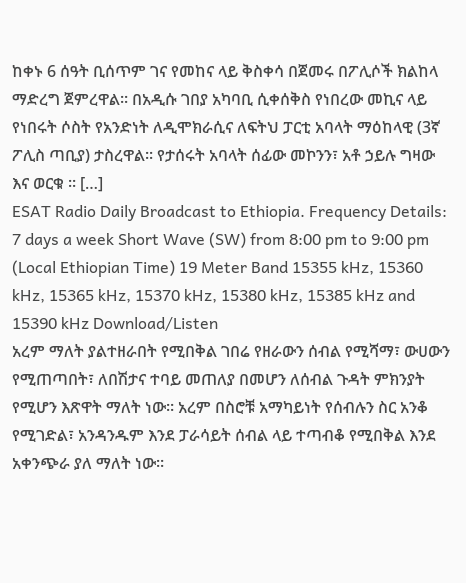ከቀኑ 6 ሰዓት ቢሰጥም ገና የመከና ላይ ቅስቀሳ በጀመሩ በፖሊሶች ክልከላ ማድረግ ጀምረዋል፡፡ በአዲሱ ገበያ አካባቢ ሲቀሰቅስ የነበረው መኪና ላይ የነበሩት ሶስት የአንድነት ለዲሞክራሲና ለፍትህ ፓርቲ አባላት ማዕከላዊ (3ኛ ፖሊስ ጣቢያ) ታስረዋል፡፡ የታሰሩት አባላት ሰፊው መኮንን፣ አቶ ኃይሉ ግዛው እና ወርቁ ፡፡ […]
ESAT Radio Daily Broadcast to Ethiopia. Frequency Details: 7 days a week Short Wave (SW) from 8:00 pm to 9:00 pm (Local Ethiopian Time) 19 Meter Band 15355 kHz, 15360 kHz, 15365 kHz, 15370 kHz, 15380 kHz, 15385 kHz and 15390 kHz Download/Listen
አረም ማለት ያልተዘራበት የሚበቅል ገበሬ የዘራውን ሰብል የሚሻማ፣ ውሀውን የሚጠጣበት፣ ለበሽታና ተባይ መጠለያ በመሆን ለሰብል ጉዳት ምክንያት የሚሆን እጽዋት ማለት ነው። አረም በስሮቹ አማካይነት የሰብሉን ስር አንቆ የሚገድል፣ አንዳንዱም እንደ ፓራሳይት ሰብል ላይ ተጣብቆ የሚበቅል እንደ አቀንጭራ ያለ ማለት ነው።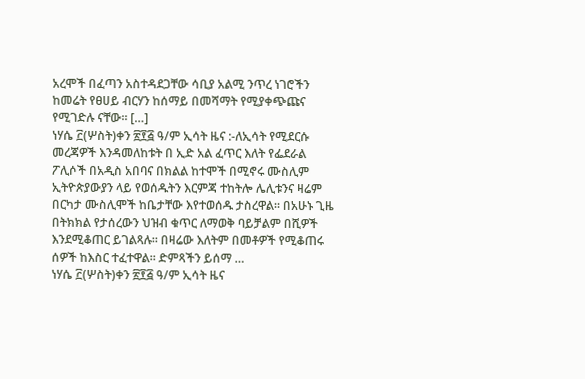አረሞች በፈጣን አስተዳደጋቸው ሳቢያ አልሚ ንጥረ ነገሮችን ከመሬት የፀሀይ ብርሃን ከሰማይ በመሻማት የሚያቀጭጩና የሚገድሉ ናቸው። […]
ነሃሴ ፫(ሦስት)ቀን ፳፻፭ ዓ/ም ኢሳት ዜና :-ለኢሳት የሚደርሱ መረጃዎች እንዳመለከቱት በ ኢድ አል ፈጥር እለት የፌደራል ፖሊሶች በአዲስ አበባና በክልል ከተሞች በሚኖሩ ሙስሊም ኢትዮጵያውያን ላይ የወሰዱትን እርምጃ ተከትሎ ሌሊቱንና ዛሬም በርካታ ሙስሊሞች ከቤታቸው እየተወሰዱ ታስረዋል። በአሁኑ ጊዜ በትክክል የታሰረውን ህዝብ ቁጥር ለማወቅ ባይቻልም በሺዎች እንደሚቆጠር ይገልጻሉ። በዛሬው እለትም በመቶዎች የሚቆጠሩ ሰዎች ከእስር ተፈተዋል። ድምጻችን ይሰማ …
ነሃሴ ፫(ሦስት)ቀን ፳፻፭ ዓ/ም ኢሳት ዜና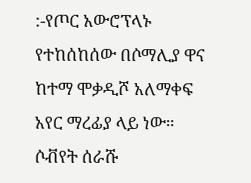:-የጦር አውሮፕላኑ የተከሰከሰው በሶማሊያ ዋና ከተማ ሞቃዲሾ አለማቀፍ አየር ማረፊያ ላይ ነው። ሶቭየት ሰራሹ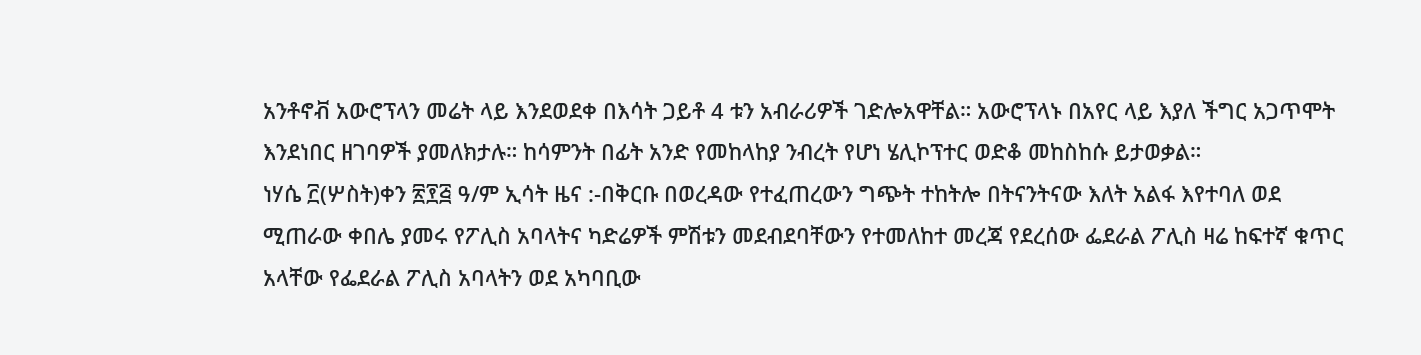አንቶኖቭ አውሮፕላን መሬት ላይ እንደወደቀ በእሳት ጋይቶ 4 ቱን አብራሪዎች ገድሎአዋቸል። አውሮፕላኑ በአየር ላይ እያለ ችግር አጋጥሞት እንደነበር ዘገባዎች ያመለክታሉ። ከሳምንት በፊት አንድ የመከላከያ ንብረት የሆነ ሄሊኮፕተር ወድቆ መከስከሱ ይታወቃል።
ነሃሴ ፫(ሦስት)ቀን ፳፻፭ ዓ/ም ኢሳት ዜና :-በቅርቡ በወረዳው የተፈጠረውን ግጭት ተከትሎ በትናንትናው እለት አልፋ እየተባለ ወደ ሚጠራው ቀበሌ ያመሩ የፖሊስ አባላትና ካድሬዎች ምሽቱን መደብደባቸውን የተመለከተ መረጃ የደረሰው ፌደራል ፖሊስ ዛሬ ከፍተኛ ቁጥር አላቸው የፌደራል ፖሊስ አባላትን ወደ አካባቢው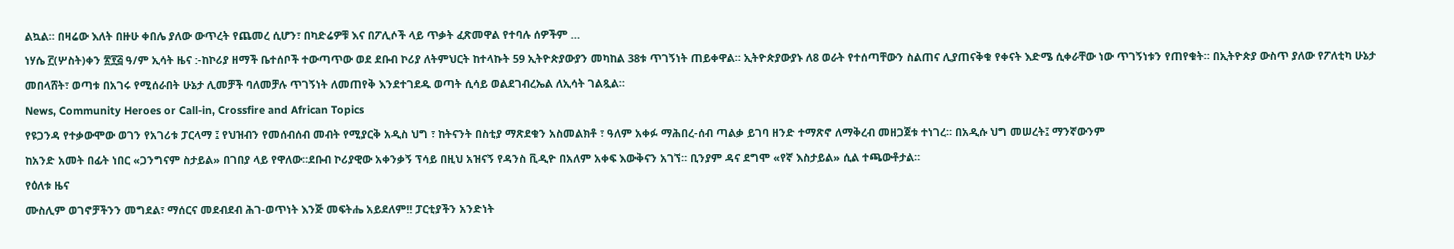ልኳል። በዛሬው እለት በዙሁ ቀበሌ ያለው ውጥረት የጨመረ ሲሆን፣ በካድሬዎቹ እና በፖሊሶች ላይ ጥቃት ፈጽመዋል የተባሉ ሰዎችም …
ነሃሴ ፫(ሦስት)ቀን ፳፻፭ ዓ/ም ኢሳት ዜና :-ከኮሪያ ዘማች ቤተሰቦች ተውጣጥው ወደ ደቡብ ኮሪያ ለትምህርት ከተላኩት 59 ኢትዮጵያውያን መካከል 38ቱ ጥገኝነት ጠይቀዋል። ኢትዮጵያውያኑ ለ8 ወራት የተሰጣቸውን ስልጠና ሊያጠናቅቁ የቀናት እድሜ ሲቀራቸው ነው ጥገኝነቱን የጠየቁት። በኢትዮጵያ ውስጥ ያለው የፖለቲካ ሁኔታ መበላሸት፣ ወጣቱ በአገሩ የሚሰራበት ሁኔታ ሊመቻች ባለመቻሉ ጥገኝነት ለመጠየቅ እንደተገደዱ ወጣት ሲሳይ ወልደገብረኤል ለኢሳት ገልጿል።
News, Community Heroes or Call-in, Crossfire and African Topics
የዩጋንዳ የተቃውሞው ወገን የአገሪቱ ፓርላማ ፤ የህዝብን የመሰብሰብ መብት የሚያርቅ አዲስ ህግ ፣ ከትናንት በስቲያ ማጽደቁን አስመልክቶ ፣ ዓለም አቀፉ ማሕበረ-ሰብ ጣልቃ ይገባ ዘንድ ተማጽኖ ለማቅረብ መዘጋጀቱ ተነገረ። በአዲሱ ህግ መሠረት፤ ማንኛውንም
ከአንድ አመት በፊት ነበር «ጋንግናም ስታይል» በገበያ ላይ የዋለው።ደቡብ ኮሪያዊው አቀንቃኝ ፕሳይ በዚህ አዝናኝ የዳንስ ቪዲዮ በአለም አቀፍ እውቅናን አገኘ። ቢንያም ዳና ደግሞ «የኛ እስታይል» ሲል ተጫውቶታል።
የዕለቱ ዜና
ሙስሊም ወገኖቻችንን መግደል፣ ማሰርና መደብደብ ሕገ-ወጥነት እንጅ መፍትሔ አይደለም!! ፓርቲያችን አንድነት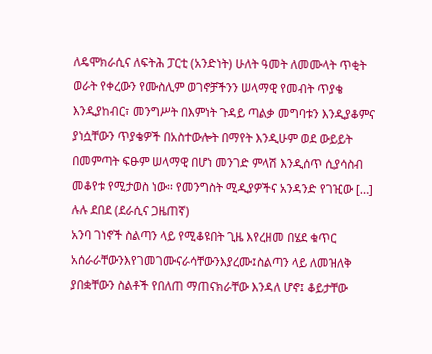ለዴሞክራሲና ለፍትሕ ፓርቲ (አንድነት) ሁለት ዓመት ለመሙላት ጥቂት ወራት የቀረውን የሙስሊም ወገኖቻችንን ሠላማዊ የመብት ጥያቄ እንዲያከብር፣ መንግሥት በእምነት ጉዳይ ጣልቃ መግባቱን እንዲያቆምና ያነሷቸውን ጥያቄዎች በአስተውሎት በማየት እንዲሁም ወደ ውይይት በመምጣት ፍፁም ሠላማዊ በሆነ መንገድ ምላሽ እንዲሰጥ ሲያሳስብ መቆየቱ የሚታወስ ነው፡፡ የመንግስት ሚዲያዎችና አንዳንድ የገዢው […]
ሉሉ ደበደ (ደራሲና ጋዜጠኛ)
አንባ ገነኖች ስልጣን ላይ የሚቆዩበት ጊዜ እየረዘመ በሄደ ቁጥር አሰራራቸውንእየገመገሙናራሳቸውንእያረሙ፤ስልጣን ላይ ለመዝለቅ ያበቋቸውን ስልቶች የበለጠ ማጠናክራቸው እንዳለ ሆኖ፤ ቆይታቸው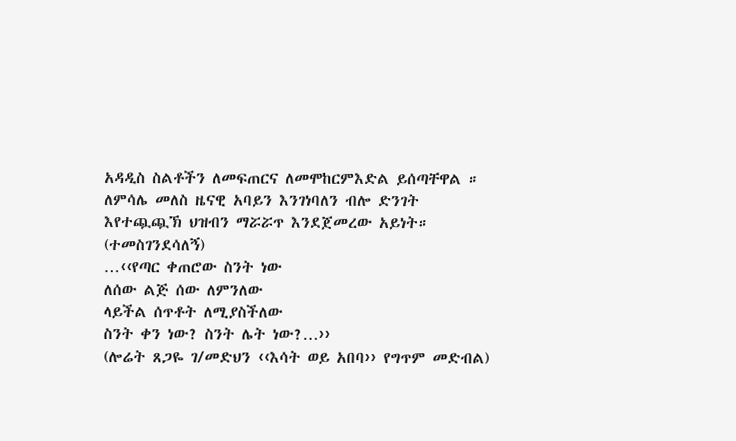አዳዲስ ስልቶችን ለመፍጠርና ለመሞከርምእድል ይሰጣቸዋል ። ለምሳሌ መለስ ዜናዊ አባይን እንገነባለን ብሎ ድንገት እየተጯጯኽ ህዝብን ማሯሯጥ እንደጀመረው አይነት።
(ተመስገንደሳለኝ)
…‹‹የጣር ቀጠሮው ስንት ነው
ለሰው ልጅ ሰው ለምንለው
ላይችል ሰጥቶት ለሚያስችለው
ስንት ቀን ነው? ስንት ሌት ነው?…››
(ሎሬት ጸጋዬ ገ/መድህን ‹‹እሳት ወይ አበባ›› የግጥም መድብል)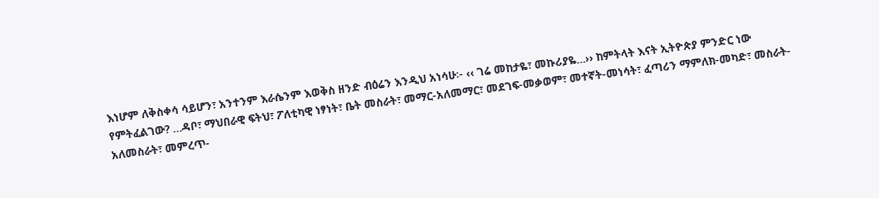እነሆም ለቅስቀሳ ሳይሆን፣ አንተንም እራሴንም እወቅስ ዘንድ ብዕሬን እንዲህ አነሳሁ፡- ‹‹ ገሬ መከታዬ፣ መኩሪያዬ…›› ከምትላት እናት ኢትዮጵያ ምንድር ነው የምትፈልገው? …ዳቦ፣ ማህበራዊ ፍትህ፣ ፖለቲካዊ ነፃነት፣ ቤት መስራት፣ መማር-አለመማር፣ መደገፍ-መቃወም፣ መተኛት-መነሳት፣ ፈጣሪን ማምለክ-መካድ፣ መስራት-አለመስራት፣ መምረጥ-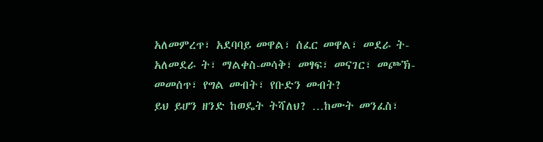አለመምረጥ፣ አደባባይ መዋል፣ ሰፈር መዋል፣ መደራ ት-አለመደራ ት፣ ማልቀስ-መሳቅ፣ መፃፍ፣ መናገር፣ መጮኽ-መመሰጥ፣ የግል መብት፣ የቡድን መብት?
ይህ ይሆን ዘንድ ከወዴት ትሻለህ? …ከሙት መንፈስ፣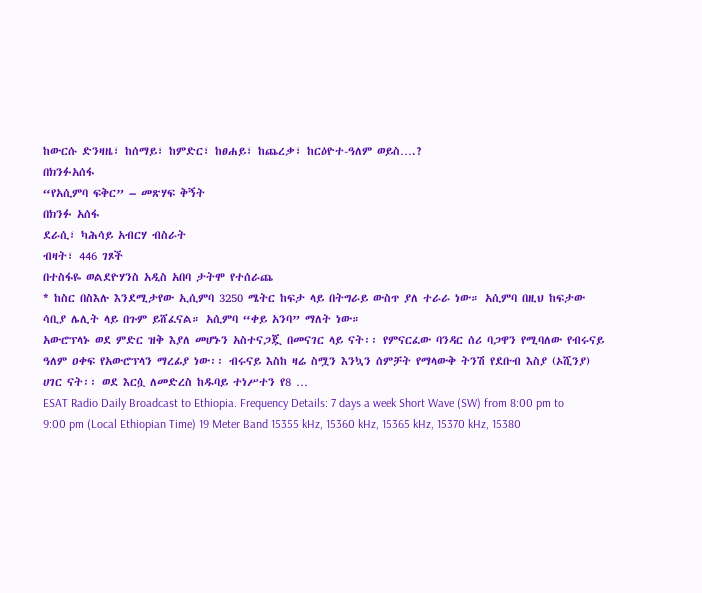ከውርሱ ድንዛዜ፣ ከሰማይ፣ ከምድር፣ ከፀሐይ፣ ከጨረቃ፣ ከርዕዮተ-ዓለም ወይስ….?
በክንፉአሰፋ
“የአሲምባ ፍቅር” – መጽሃፍ ቅኝት
በክንፉ አሰፋ
ደራሲ፣ ካሕሳይ አብርሃ ብስራት
ብዛት፣ 446 ገጾች
በተስፋዬ ወልደዮሃንስ አዲስ አበባ ታትሞ የተሰራጨ
* ከስር በስእሉ እንደሚታየው ኢሲምባ 3250 ሜትር ከፍታ ላይ በትግራይ ውስጥ ያለ ተራራ ነው። አሲምባ በዚህ ከፍታው ሳቢያ ሌሊት ላይ በጉም ይሸፈናል። አሲምባ “ቀይ አንባ” ማለት ነው።
አውሮፕላኑ ወደ ምድር ዝቅ እያለ መሆኑን አስተናጋጇ በመናገር ላይ ናት፡፡ የምናርፈው ባንዳር ሰሪ ባጋዋን የሚባለው የብሩናይ ዓለም ዐቀፍ የአውሮፕላን ማረፊያ ነው፡፡ ብሩናይ እስከ ዛሬ ስሟን እንኳን ሰምቻት የማላውቅ ትንሽ የደቡብ እስያ (ኦሺንያ) ሀገር ናት፡፡ ወደ እርሷ ለመድረስ ከዱባይ ተነሥተን የ8 …
ESAT Radio Daily Broadcast to Ethiopia. Frequency Details: 7 days a week Short Wave (SW) from 8:00 pm to 9:00 pm (Local Ethiopian Time) 19 Meter Band 15355 kHz, 15360 kHz, 15365 kHz, 15370 kHz, 15380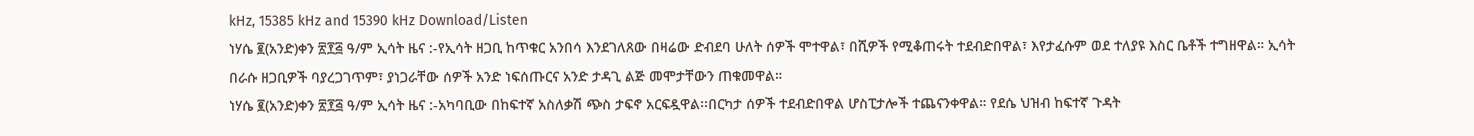kHz, 15385 kHz and 15390 kHz Download/Listen
ነሃሴ ፪(አንድ)ቀን ፳፻፭ ዓ/ም ኢሳት ዜና :-የኢሳት ዘጋቢ ከጥቁር አንበሳ እንደገለጸው በዛሬው ድብደባ ሁለት ሰዎች ሞተዋል፣ በሺዎች የሚቆጠሩት ተደብድበዋል፣ እየታፈሱም ወደ ተለያዩ እስር ቤቶች ተግዘዋል። ኢሳት በራሱ ዘጋቢዎች ባያረጋገጥም፣ ያነጋራቸው ሰዎች አንድ ነፍሰጡርና አንድ ታዳጊ ልጅ መሞታቸውን ጠቁመዋል።
ነሃሴ ፪(አንድ)ቀን ፳፻፭ ዓ/ም ኢሳት ዜና :-አካባቢው በከፍተኛ አስለቃሽ ጭስ ታፍኖ አርፍዷዋል፡፡በርካታ ሰዎች ተደብድበዋል ሆስፒታሎች ተጨናንቀዋል። የደሴ ህዝብ ከፍተኛ ጉዳት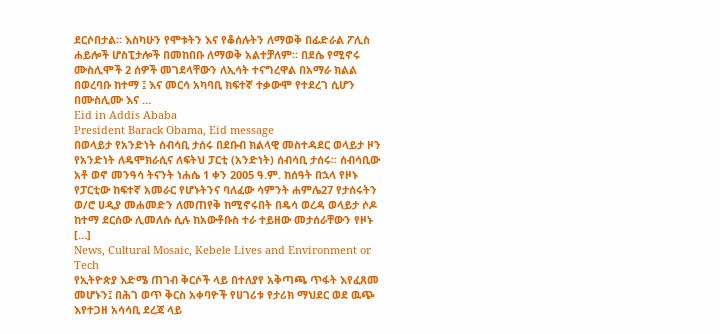ደርሶበታል። እስካሁን የሞቱትን እና የቆሰሉትን ለማወቅ በፊድራል ፖሊስ ሐይሎች ሆስፒታሎች በመከበቡ ለማወቅ አልተቻለም። በደሴ የሚኖሩ ሙስሊሞች 2 ሰዎች መገደላቸውን ለኢሳት ተናግረዋል በአማራ ክልል በወረባቡ ከተማ ፤ እና መርሳ አካባቢ ክፍተኛ ተቃውሞ የተደረገ ሲሆን በሙስሊሙ እና …
Eid in Addis Ababa
President Barack Obama, Eid message
በወላይታ የአንድነት ሰብሳቢ ታሰሩ በደቡብ ክልላዊ መስተዳደር ወላይታ ዞን የአንድነት ለዴሞክራሲና ለፍትህ ፓርቲ (አንድነት) ሰብሳቢ ታሰሩ፡፡ ሰብሳቢው አቶ ወኖ መንዓሳ ትናንት ነሐሴ 1 ቀን 2005 ዓ.ም. ከሰዓት በኋላ የዞኑ የፓርቲው ከፍተኛ አመራር የሆኑትንና ባለፈው ሳምንት ሐምሌ27 የታሰሩትን ወ/ሮ ሀዲያ መሐመድን ለመጠየቅ ከሚኖሩበት በዴሳ ወረዳ ወላይታ ሶዶ ከተማ ደርሰው ሊመለሱ ሲሉ ከአውቶቡስ ተራ ተይዘው መታሰራቸውን የዞኑ […]
News, Cultural Mosaic, Kebele Lives and Environment or Tech
የኢትዮጵያ እድሜ ጠገብ ቅርሶች ላይ በተለያየ አቅጣጫ ጥፋት እየፈጸመ መሆኑን፤ በሕገ ወጥ ቅርስ አቀባዮች የሀገሪቱ የታሪክ ማህደር ወደ ዉጭ እየተጋዘ አሳሳቢ ደረጃ ላይ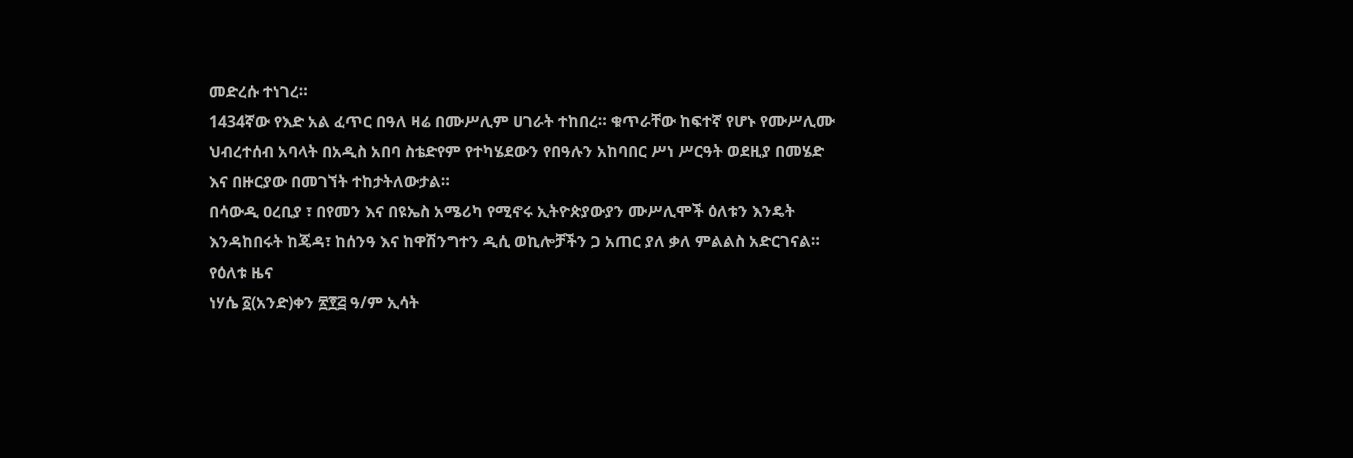መድረሱ ተነገረ።
1434ኛው የእድ አል ፈጥር በዓለ ዛሬ በሙሥሊም ሀገራት ተከበረ። ቁጥራቸው ከፍተኛ የሆኑ የሙሥሊሙ ህብረተሰብ አባላት በአዲስ አበባ ስቴድየም የተካሄደውን የበዓሉን አከባበር ሥነ ሥርዓት ወደዚያ በመሄድ እና በዙርያው በመገኘት ተከታትለውታል።
በሳውዲ ዐረቢያ ፣ በየመን እና በዩኤስ አሜሪካ የሚኖሩ ኢትዮጵያውያን ሙሥሊሞች ዕለቱን እንዴት እንዳከበሩት ከጄዳ፣ ከሰንዓ እና ከዋሽንግተን ዲሲ ወኪሎቻችን ጋ አጠር ያለ ቃለ ምልልስ አድርገናል።
የዕለቱ ዜና
ነሃሴ ፩(አንድ)ቀን ፳፻፭ ዓ/ም ኢሳት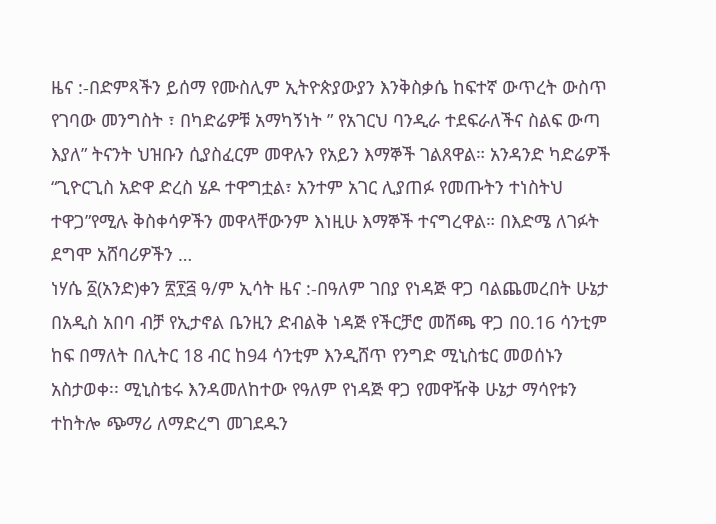ዜና :-በድምጻችን ይሰማ የሙስሊም ኢትዮጵያውያን እንቅስቃሴ ከፍተኛ ውጥረት ውስጥ የገባው መንግስት ፣ በካድሬዎቹ አማካኝነት ” የአገርህ ባንዲራ ተደፍራለችና ስልፍ ውጣ እያለ” ትናንት ህዝቡን ሲያስፈርም መዋሉን የአይን እማኞች ገልጸዋል። አንዳንድ ካድሬዎች “ጊዮርጊስ አድዋ ድረስ ሄዶ ተዋግቷል፣ አንተም አገር ሊያጠፉ የመጡትን ተነስትህ ተዋጋ”የሚሉ ቅስቀሳዎችን መዋላቸውንም እነዚሁ እማኞች ተናግረዋል። በእድሜ ለገፉት ደግሞ አሸባሪዎችን …
ነሃሴ ፩(አንድ)ቀን ፳፻፭ ዓ/ም ኢሳት ዜና :-በዓለም ገበያ የነዳጅ ዋጋ ባልጨመረበት ሁኔታ በአዲስ አበባ ብቻ የኢታኖል ቤንዚን ድብልቅ ነዳጅ የችርቻሮ መሸጫ ዋጋ በ0.16 ሳንቲም ከፍ በማለት በሊትር 18 ብር ከ94 ሳንቲም እንዲሸጥ የንግድ ሚኒስቴር መወሰኑን አስታወቀ፡፡ ሚኒስቴሩ እንዳመለከተው የዓለም የነዳጅ ዋጋ የመዋዥቅ ሁኔታ ማሳየቱን ተከትሎ ጭማሪ ለማድረግ መገደዱን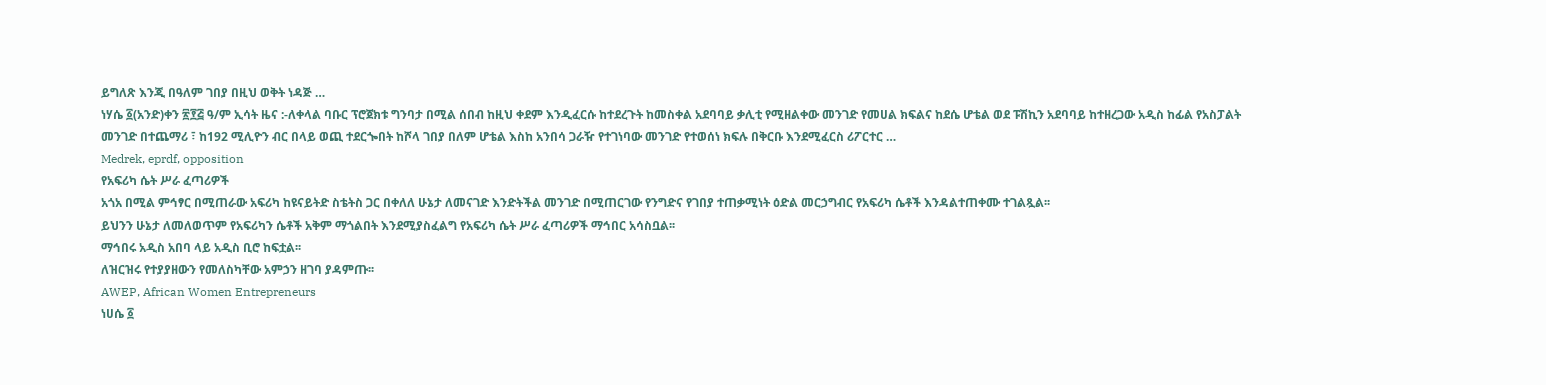ይግለጽ እንጂ በዓለም ገበያ በዚህ ወቅት ነዳጅ …
ነሃሴ ፩(አንድ)ቀን ፳፻፭ ዓ/ም ኢሳት ዜና :-ለቀላል ባቡር ፕሮጀክቱ ግንባታ በሚል ሰበብ ከዚህ ቀደም እንዲፈርሱ ከተደረጉት ከመስቀል አደባባይ ቃሊቲ የሚዘልቀው መንገድ የመሀል ክፍልና ከደሴ ሆቴል ወደ ፑሽኪን አደባባይ ከተዘረጋው አዲስ ከፊል የአስፓልት መንገድ በተጨማሪ ፣ ከ192 ሚሊዮን ብር በላይ ወጪ ተደርጐበት ከሾላ ገበያ በለም ሆቴል እስከ አንበሳ ጋራዥ የተገነባው መንገድ የተወሰነ ክፍሉ በቅርቡ እንደሚፈርስ ሪፖርተር …
Medrek, eprdf, opposition
የአፍሪካ ሴት ሥራ ፈጣሪዎች
አጎአ በሚል ምኅፃር በሚጠራው አፍሪካ ከዩናይትድ ስቴትስ ጋር በቀለለ ሁኔታ ለመናገድ እንድትችል መንገድ በሚጠርገው የንግድና የገበያ ተጠቃሚነት ዕድል መርኃግብር የአፍሪካ ሴቶች እንዳልተጠቀሙ ተገልጿል፡፡
ይህንን ሁኔታ ለመለወጥም የአፍሪካን ሴቶች አቅም ማጎልበት እንደሚያስፈልግ የአፍሪካ ሴት ሥራ ፈጣሪዎች ማኅበር አሳስቧል፡፡
ማኅበሩ አዲስ አበባ ላይ አዲስ ቢሮ ከፍቷል፡፡
ለዝርዝሩ የተያያዘውን የመለስካቸው አምኃን ዘገባ ያዳምጡ፡፡
AWEP, African Women Entrepreneurs
ነሀሴ ፩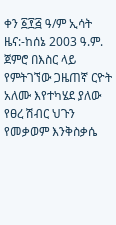ቀን ፩፻፭ ዓ/ም ኢሳት ዜና:-ከሰኔ 2003 ዓ.ም. ጀምሮ በእስር ላይ የምትገኘው ጋዜጠኛ ርዮት አለሙ እየተካሄደ ያለው የፀረ ሽብር ህጉን የመቃወም እንቅስቃሴ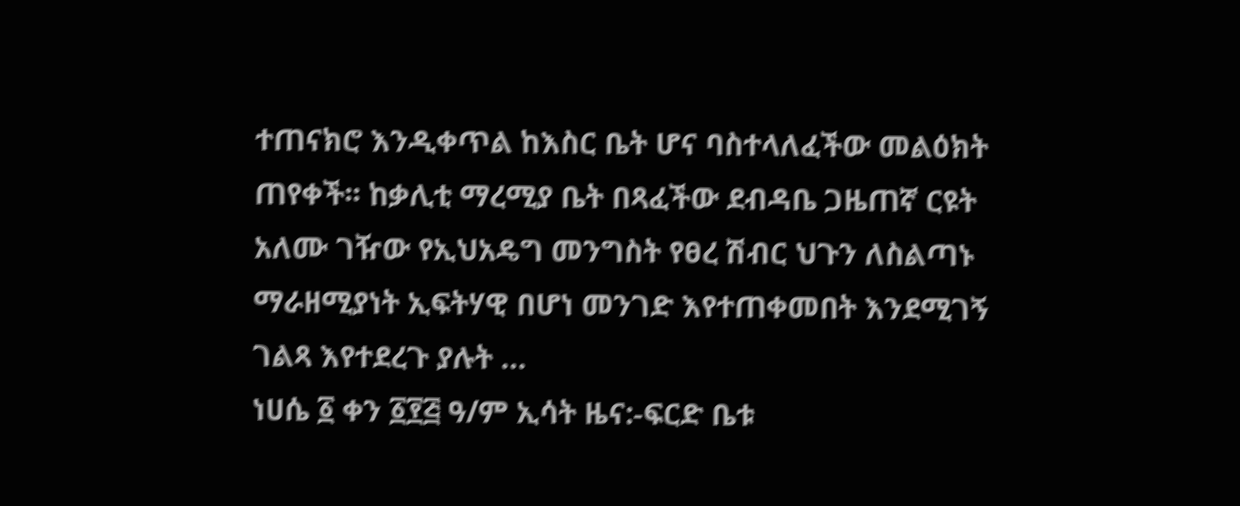ተጠናክሮ እንዲቀጥል ከእስር ቤት ሆና ባስተላለፈችው መልዕክት ጠየቀች፡፡ ከቃሊቲ ማረሚያ ቤት በጻፈችው ደብዳቤ ጋዜጠኛ ርዩት አለሙ ገዥው የኢህአዴግ መንግስት የፀረ ሽብር ህጉን ለስልጣኑ ማራዘሚያነት ኢፍትሃዊ በሆነ መንገድ እየተጠቀመበት እንደሚገኝ ገልጻ እየተደረጉ ያሉት …
ነሀሴ ፩ ቀን ፩፻፭ ዓ/ም ኢሳት ዜና:-ፍርድ ቤቱ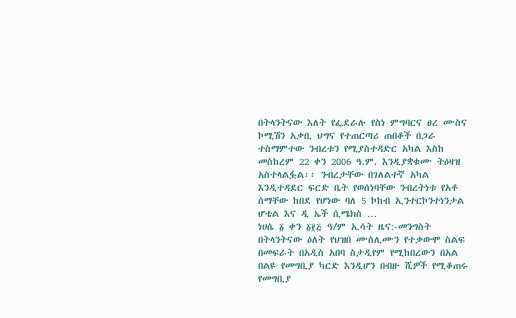በትላንትናው እለት የፌደራሉ የስነ ምግባርና ፀረ ሙስና ኮሚሽን አቃቢ ህግና የተጠርጣሪ ጠበቆች በጋራ ተስማምተው ንብረቱን የሚያስተዳድር አካል እስከ መስከረም 22 ቀን 2006 ዓ.ም. እንዲያቋቁሙ ትዕዛዝ አስተላልፏል፡፡ ንብረታቸው በገለልተኛ አካል እንዲተዳደር ፍርድ ቤት የወሰነባቸው ንብረትነቱ የአቶ ሰማቸው ከበደ የሆነው ባለ 5 ኮከብ ኢንተርኮንተነንታል ሆቴል እና ዲ ኤች ሲሜክስ …
ነሀሴ ፩ ቀን ፩፻፭ ዓ/ም ኢሳት ዜና:-መንግስት በትላንትናው ዕለት የህዝበ ሙስሊሙን የተቃውሞ ስልፍ በመፍራት በአዲስ አበባ ስታዲየም የሚከበረውን በአል በልዩ የመግቢያ ካርድ እንዲሆን በብዙ ሺዎች የሚቆጠሩ የመግቢያ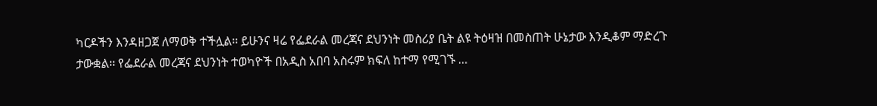ካርዶችን እንዳዘጋጀ ለማወቅ ተችሏል፡፡ ይሁንና ዛሬ የፌደራል መረጃና ደህንነት መስሪያ ቤት ልዩ ትዕዛዝ በመስጠት ሁኔታው እንዲቆም ማድረጉ ታውቋል፡፡ የፌደራል መረጃና ደህንነት ተወካዮች በአዲስ አበባ አስሩም ክፍለ ከተማ የሚገኙ …